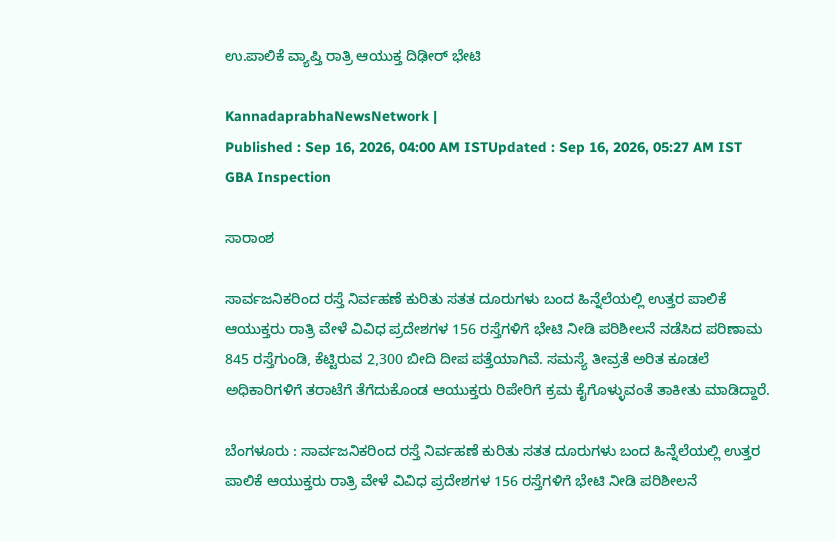ಉ.ಪಾಲಿಕೆ ವ್ಯಾಪ್ತಿ ರಾತ್ರಿ ಆಯುಕ್ತ ದಿಢೀರ್‌ ಭೇಟಿ

KannadaprabhaNewsNetwork |
Published : Sep 16, 2026, 04:00 AM ISTUpdated : Sep 16, 2026, 05:27 AM IST
GBA Inspection

ಸಾರಾಂಶ

ಸಾರ್ವಜನಿಕರಿಂದ ರಸ್ತೆ ನಿರ್ವಹಣೆ ಕುರಿತು ಸತತ ದೂರುಗಳು ಬಂದ ಹಿನ್ನೆಲೆಯಲ್ಲಿ ಉತ್ತರ ಪಾಲಿಕೆ ಆಯುಕ್ತರು ರಾತ್ರಿ ವೇಳೆ ವಿವಿಧ ಪ್ರದೇಶಗಳ 156 ರಸ್ತೆಗಳಿಗೆ ಭೇಟಿ ನೀಡಿ ಪರಿಶೀಲನೆ ನಡೆಸಿದ ಪರಿಣಾಮ 845 ರಸ್ತೆಗುಂಡಿ, ಕೆಟ್ಟಿರುವ 2,300 ಬೀದಿ ದೀಪ ಪತ್ತೆಯಾಗಿವೆ. ಸಮಸ್ಯೆ ತೀವ್ರತೆ ಅರಿತ ಕೂಡಲೆ ಅಧಿಕಾರಿಗಳಿಗೆ ತರಾಟೆಗೆ ತೆಗೆದುಕೊಂಡ ಆಯುಕ್ತರು ರಿಪೇರಿಗೆ ಕ್ರಮ ಕೈಗೊಳ್ಳುವಂತೆ ತಾಕೀತು ಮಾಡಿದ್ದಾರೆ.

ಬೆಂಗಳೂರು : ಸಾರ್ವಜನಿಕರಿಂದ ರಸ್ತೆ ನಿರ್ವಹಣೆ ಕುರಿತು ಸತತ ದೂರುಗಳು ಬಂದ ಹಿನ್ನೆಲೆಯಲ್ಲಿ ಉತ್ತರ ಪಾಲಿಕೆ ಆಯುಕ್ತರು ರಾತ್ರಿ ವೇಳೆ ವಿವಿಧ ಪ್ರದೇಶಗಳ 156 ರಸ್ತೆಗಳಿಗೆ ಭೇಟಿ ನೀಡಿ ಪರಿಶೀಲನೆ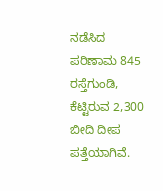ನಡೆಸಿದ ಪರಿಣಾಮ 845 ರಸ್ತೆಗುಂಡಿ, ಕೆಟ್ಟಿರುವ 2,300 ಬೀದಿ ದೀಪ ಪತ್ತೆಯಾಗಿವೆ.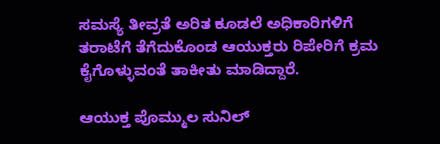ಸಮಸ್ಯೆ ತೀವ್ರತೆ ಅರಿತ ಕೂಡಲೆ ಅಧಿಕಾರಿಗಳಿಗೆ ತರಾಟೆಗೆ ತೆಗೆದುಕೊಂಡ ಆಯುಕ್ತರು ರಿಪೇರಿಗೆ ಕ್ರಮ ಕೈಗೊಳ್ಳುವಂತೆ ತಾಕೀತು ಮಾಡಿದ್ದಾರೆ.

ಆಯುಕ್ತ ಪೊಮ್ಮುಲ ಸುನಿಲ್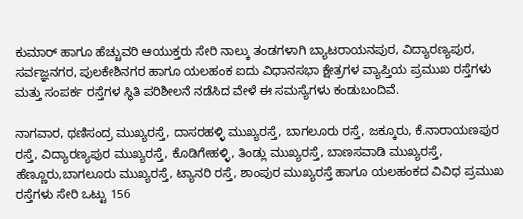ಕುಮಾರ್ ಹಾಗೂ ಹೆಚ್ಚುವರಿ ಆಯುಕ್ತರು ಸೇರಿ ನಾಲ್ಕು ತಂಡಗಳಾಗಿ ಬ್ಯಾಟರಾಯನಪುರ, ವಿದ್ಯಾರಣ್ಯಪುರ, ಸರ್ವಜ್ಞನಗರ, ಪುಲಕೇಶಿನಗರ ಹಾಗೂ ಯಲಹಂಕ ಐದು ವಿಧಾನಸಭಾ ಕ್ಷೇತ್ರಗಳ ವ್ಯಾಪ್ತಿಯ ಪ್ರಮುಖ ರಸ್ತೆಗಳು ಮತ್ತು ಸಂಪರ್ಕ ರಸ್ತೆಗಳ ಸ್ಥಿತಿ ಪರಿಶೀಲನೆ ನಡೆಸಿದ ವೇಳೆ ಈ ಸಮಸ್ಯೆಗಳು ಕಂಡುಬಂದಿವೆ.

ನಾಗವಾರ, ಥಣಿಸಂದ್ರ ಮುಖ್ಯರಸ್ತೆ, ದಾಸರಹಳ್ಳಿ ಮುಖ್ಯರಸ್ತೆ, ಬಾಗಲೂರು ರಸ್ತೆ, ಜಕ್ಕೂರು, ಕೆ.ನಾರಾಯಣಪುರ ರಸ್ತೆ, ವಿದ್ಯಾರಣ್ಯಪುರ ಮುಖ್ಯರಸ್ತೆ, ಕೊಡಿಗೇಹಳ್ಳಿ, ತಿಂಡ್ಲು ಮುಖ್ಯರಸ್ತೆ, ಬಾಣಸವಾಡಿ ಮುಖ್ಯರಸ್ತೆ, ಹೆಣ್ಣೂರು,ಬಾಗಲೂರು ಮುಖ್ಯರಸ್ತೆ, ಟ್ಯಾನರಿ ರಸ್ತೆ, ಶಾಂಪುರ ಮುಖ್ಯರಸ್ತೆ ಹಾಗೂ ಯಲಹಂಕದ ವಿವಿಧ ಪ್ರಮುಖ ರಸ್ತೆಗಳು ಸೇರಿ ಒಟ್ಟು 156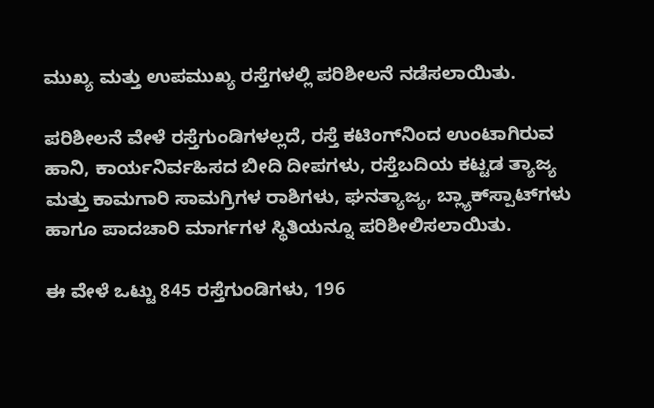ಮುಖ್ಯ ಮತ್ತು ಉಪಮುಖ್ಯ ರಸ್ತೆಗಳಲ್ಲಿ ಪರಿಶೀಲನೆ ನಡೆಸಲಾಯಿತು.

ಪರಿಶೀಲನೆ ವೇಳೆ ರಸ್ತೆಗುಂಡಿಗಳಲ್ಲದೆ, ರಸ್ತೆ ಕಟಿಂಗ್‌ನಿಂದ ಉಂಟಾಗಿರುವ ಹಾನಿ, ಕಾರ್ಯನಿರ್ವಹಿಸದ ಬೀದಿ ದೀಪಗಳು, ರಸ್ತೆಬದಿಯ ಕಟ್ಟಡ ತ್ಯಾಜ್ಯ ಮತ್ತು ಕಾಮಗಾರಿ ಸಾಮಗ್ರಿಗಳ ರಾಶಿಗಳು, ಘನತ್ಯಾಜ್ಯ, ಬ್ಲ್ಯಾಕ್‌ಸ್ಪಾಟ್‌ಗಳು ಹಾಗೂ ಪಾದಚಾರಿ ಮಾರ್ಗಗಳ ಸ್ಥಿತಿಯನ್ನೂ ಪರಿಶೀಲಿಸಲಾಯಿತು.

ಈ ವೇಳೆ ಒಟ್ಟು 845 ರಸ್ತೆಗುಂಡಿಗಳು, 196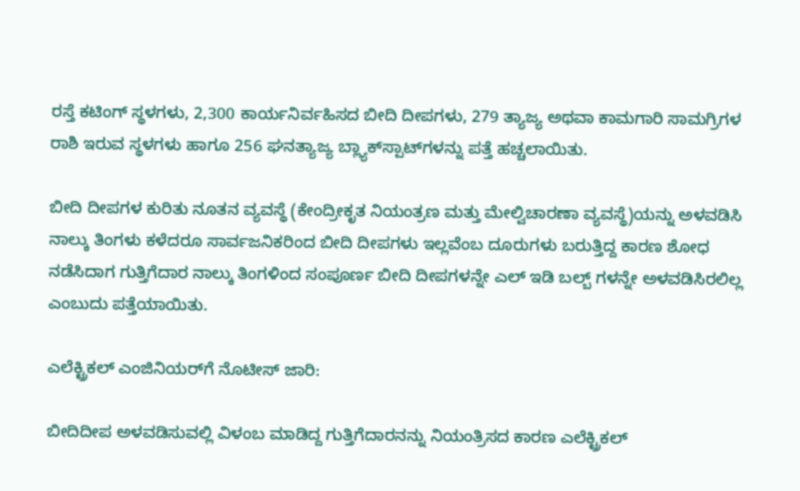ರಸ್ತೆ ಕಟಿಂಗ್ ಸ್ಥಳಗಳು, 2,300 ಕಾರ್ಯನಿರ್ವಹಿಸದ ಬೀದಿ ದೀಪಗಳು, 279 ತ್ಯಾಜ್ಯ ಅಥವಾ ಕಾಮಗಾರಿ ಸಾಮಗ್ರಿಗಳ ರಾಶಿ ಇರುವ ಸ್ಥಳಗಳು ಹಾಗೂ 256 ಘನತ್ಯಾಜ್ಯ ಬ್ಲ್ಯಾಕ್‌ಸ್ಪಾಟ್‌ಗಳನ್ನು ಪತ್ತೆ ಹಚ್ಚಲಾಯಿತು.

ಬೀದಿ ದೀಪಗಳ ಕುರಿತು ನೂತನ ವ್ಯವಸ್ಥೆ (ಕೇಂದ್ರೀಕೃತ ನಿಯಂತ್ರಣ ಮತ್ತು ಮೇಲ್ವಿಚಾರಣಾ ವ್ಯವಸ್ಥೆ)ಯನ್ನು ಅಳವಡಿಸಿ ನಾಲ್ಕು ತಿಂಗಳು ಕಳೆದರೂ ಸಾರ್ವಜನಿಕರಿಂದ ಬೀದಿ ದೀಪಗಳು ಇಲ್ಲವೆಂಬ ದೂರುಗಳು ಬರುತ್ತಿದ್ದ ಕಾರಣ ಶೋಧ ನಡೆಸಿದಾಗ ಗುತ್ತಿಗೆದಾರ ನಾಲ್ಕು ತಿಂಗಳಿಂದ ಸಂಪೂರ್ಣ ಬೀದಿ ದೀಪಗಳನ್ನೇ ಎಲ್ ಇಡಿ ಬಲ್ಬ್ ಗಳನ್ನೇ ಅಳವಡಿಸಿರಲಿಲ್ಲ ಎಂಬುದು ಪತ್ತೆಯಾಯಿತು.

ಎಲೆಕ್ಟ್ರಿಕಲ್ ಎಂಜಿನಿಯರ್‌ಗೆ ನೊಟೀಸ್ ಜಾರಿ:

ಬೀದಿದೀಪ ಅಳವಡಿಸುವಲ್ಲಿ ವಿಳಂಬ ಮಾಡಿದ್ದ ಗುತ್ತಿಗೆದಾರನನ್ನು ನಿಯಂತ್ರಿಸದ ಕಾರಣ ಎಲೆಕ್ಟ್ರಿಕಲ್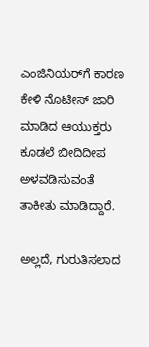ಎಂಜಿನಿಯರ್‌ಗೆ ಕಾರಣ ಕೇಳಿ ನೊಟೀಸ್ ಜಾರಿ ಮಾಡಿದ ಆಯುಕ್ತರು ಕೂಡಲೆ ಬೀದಿದೀಪ ಅಳವಡಿಸುವಂತೆ ತಾಕೀತು ಮಾಡಿದ್ದಾರೆ.

ಅಲ್ಲದೆ, ಗುರುತಿಸಲಾದ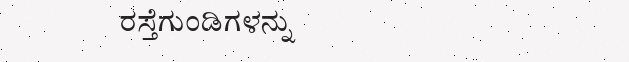ರಸ್ತೆಗುಂಡಿಗಳನ್ನು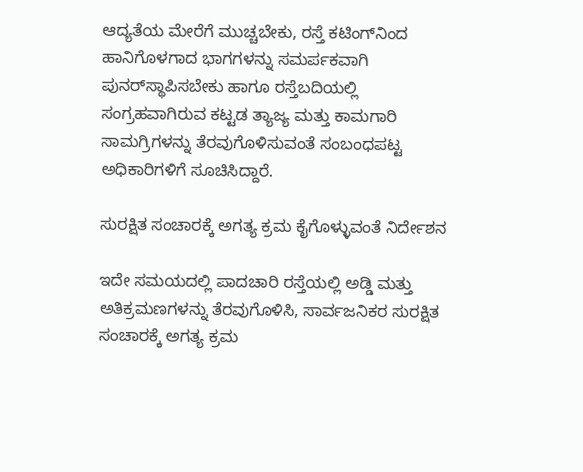ಆದ್ಯತೆಯ ಮೇರೆಗೆ ಮುಚ್ಚಬೇಕು, ರಸ್ತೆ ಕಟಿಂಗ್‌ನಿಂದ ಹಾನಿಗೊಳಗಾದ ಭಾಗಗಳನ್ನು ಸಮರ್ಪಕವಾಗಿ ಪುನರ್‌ಸ್ಥಾಪಿಸಬೇಕು ಹಾಗೂ ರಸ್ತೆಬದಿಯಲ್ಲಿ ಸಂಗ್ರಹವಾಗಿರುವ ಕಟ್ಟಡ ತ್ಯಾಜ್ಯ ಮತ್ತು ಕಾಮಗಾರಿ ಸಾಮಗ್ರಿಗಳನ್ನು ತೆರವುಗೊಳಿಸುವಂತೆ ಸಂಬಂಧಪಟ್ಟ ಅಧಿಕಾರಿಗಳಿಗೆ ಸೂಚಿಸಿದ್ದಾರೆ.

ಸುರಕ್ಷಿತ ಸಂಚಾರಕ್ಕೆ ಅಗತ್ಯ ಕ್ರಮ ಕೈಗೊಳ್ಳುವಂತೆ ನಿರ್ದೇಶನ

ಇದೇ ಸಮಯದಲ್ಲಿ ಪಾದಚಾರಿ ರಸ್ತೆಯಲ್ಲಿ ಅಡ್ಡಿ ಮತ್ತು ಅತಿಕ್ರಮಣಗಳನ್ನು ತೆರವುಗೊಳಿಸಿ, ಸಾರ್ವಜನಿಕರ ಸುರಕ್ಷಿತ ಸಂಚಾರಕ್ಕೆ ಅಗತ್ಯ ಕ್ರಮ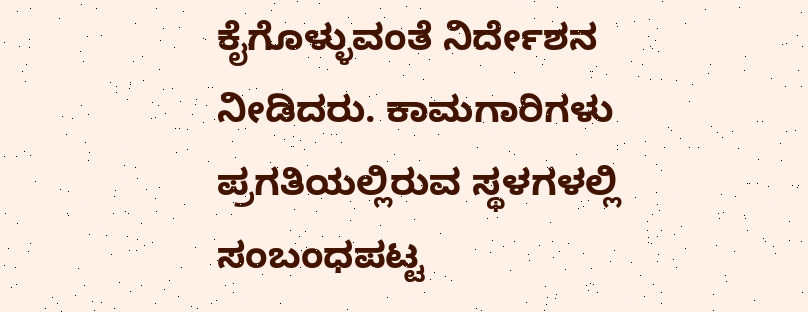ಕೈಗೊಳ್ಳುವಂತೆ ನಿರ್ದೇಶನ ನೀಡಿದರು. ಕಾಮಗಾರಿಗಳು ಪ್ರಗತಿಯಲ್ಲಿರುವ ಸ್ಥಳಗಳಲ್ಲಿ ಸಂಬಂಧಪಟ್ಟ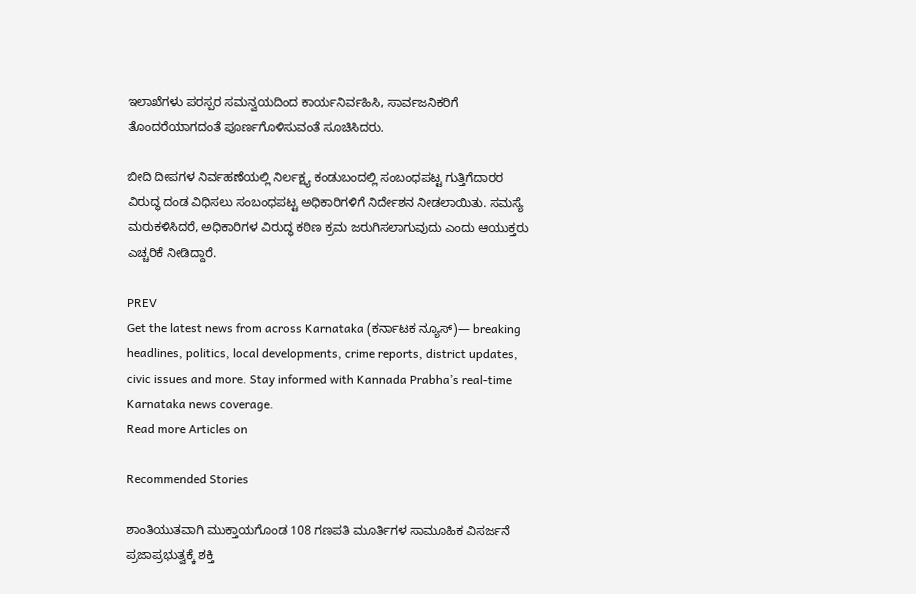ಇಲಾಖೆಗಳು ಪರಸ್ಪರ ಸಮನ್ವಯದಿಂದ ಕಾರ್ಯನಿರ್ವಹಿಸಿ, ಸಾರ್ವಜನಿಕರಿಗೆ ತೊಂದರೆಯಾಗದಂತೆ ಪೂರ್ಣಗೊಳಿಸುವಂತೆ ಸೂಚಿಸಿದರು.

ಬೀದಿ ದೀಪಗಳ ನಿರ್ವಹಣೆಯಲ್ಲಿ ನಿರ್ಲಕ್ಷ್ಯ ಕಂಡುಬಂದಲ್ಲಿ ಸಂಬಂಧಪಟ್ಟ ಗುತ್ತಿಗೆದಾರರ ವಿರುದ್ಧ ದಂಡ ವಿಧಿಸಲು ಸಂಬಂಧಪಟ್ಟ ಅಧಿಕಾರಿಗಳಿಗೆ ನಿರ್ದೇಶನ ನೀಡಲಾಯಿತು. ಸಮಸ್ಯೆ ಮರುಕಳಿಸಿದರೆ, ಅಧಿಕಾರಿಗಳ ವಿರುದ್ಧ ಕಠಿಣ ಕ್ರಮ ಜರುಗಿಸಲಾಗುವುದು ಎಂದು ಆಯುಕ್ತರು ಎಚ್ಚರಿಕೆ ನೀಡಿದ್ದಾರೆ.

PREV
Get the latest news from across Karnataka (ಕರ್ನಾಟಕ ನ್ಯೂಸ್)— breaking headlines, politics, local developments, crime reports, district updates, civic issues and more. Stay informed with Kannada Prabha’s real‑time Karnataka news coverage.
Read more Articles on

Recommended Stories

ಶಾಂತಿಯುತವಾಗಿ ಮುಕ್ತಾಯಗೊಂಡ 108 ಗಣಪತಿ ಮೂರ್ತಿಗಳ ಸಾಮೂಹಿಕ ವಿಸರ್ಜನೆ
ಪ್ರಜಾಪ್ರಭುತ್ವಕ್ಕೆ ಶಕ್ತಿ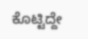ಕೊಟ್ಟಿದ್ದೇ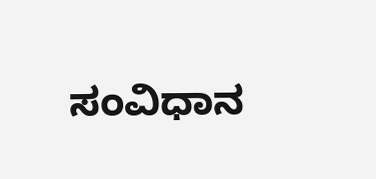ಸಂವಿಧಾನ